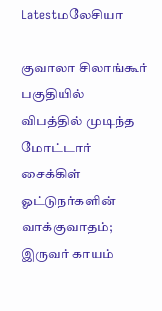Latestமலேசியா

குவாலா சிலாங்கூர் பகுதியில் விபத்தில் முடிந்த மோட்டார் சைக்கிள் ஓட்டுநர்களின் வாக்குவாதம்; இருவர் காயம்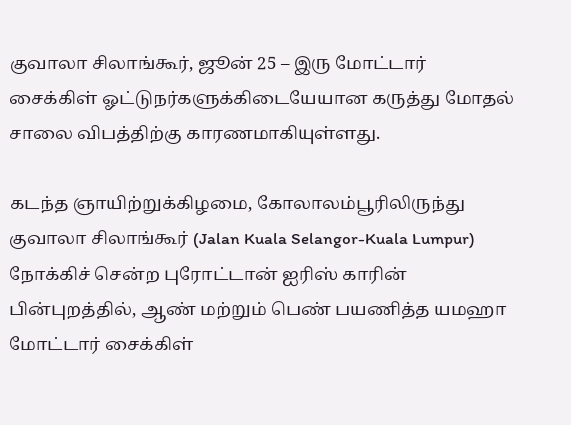குவாலா சிலாங்கூர், ஜூன் 25 – இரு மோட்டார் சைக்கிள் ஓட்டுநர்களுக்கிடையேயான கருத்து மோதல் சாலை விபத்திற்கு காரணமாகியுள்ளது.

கடந்த ஞாயிற்றுக்கிழமை, கோலாலம்பூரிலிருந்து குவாலா சிலாங்கூர் (Jalan Kuala Selangor-Kuala Lumpur) நோக்கிச் சென்ற புரோட்டான் ஐரிஸ் காரின் பின்புறத்தில், ஆண் மற்றும் பெண் பயணித்த யமஹா மோட்டார் சைக்கிள்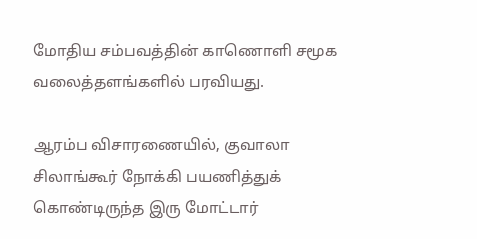மோதிய சம்பவத்தின் காணொளி சமூக வலைத்தளங்களில் பரவியது.

ஆரம்ப விசாரணையில், குவாலா சிலாங்கூர் நோக்கி பயணித்துக் கொண்டிருந்த இரு மோட்டார்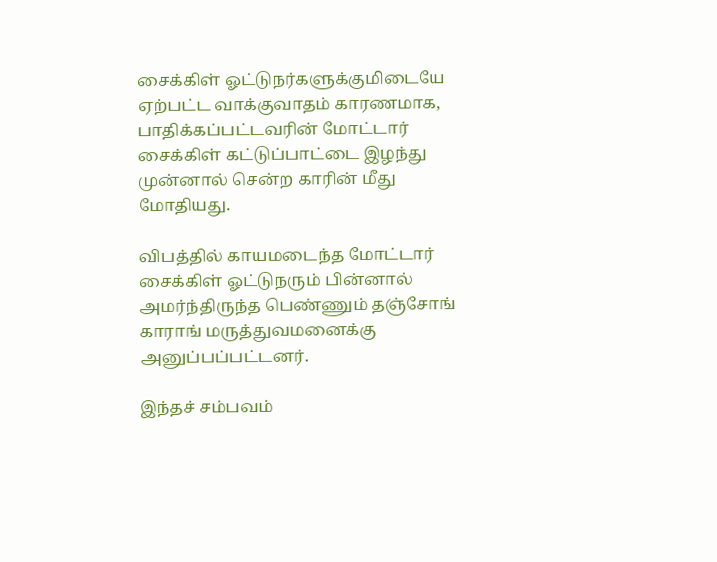சைக்கிள் ஓட்டுநர்களுக்குமிடையே ஏற்பட்ட வாக்குவாதம் காரணமாக, பாதிக்கப்பட்டவரின் மோட்டார் சைக்கிள் கட்டுப்பாட்டை இழந்து முன்னால் சென்ற காரின் மீது மோதியது.

விபத்தில் காயமடைந்த மோட்டார் சைக்கிள் ஓட்டுநரும் பின்னால் அமர்ந்திருந்த பெண்ணும் தஞ்சோங் காராங் மருத்துவமனைக்கு அனுப்பப்பட்டனர்.

இந்தச் சம்பவம்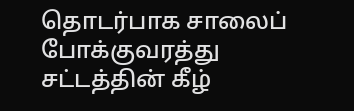தொடர்பாக சாலைப் போக்குவரத்து சட்டத்தின் கீழ்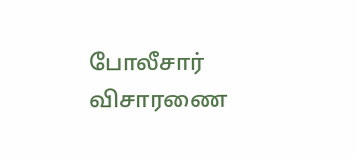போலீசார் விசாரணை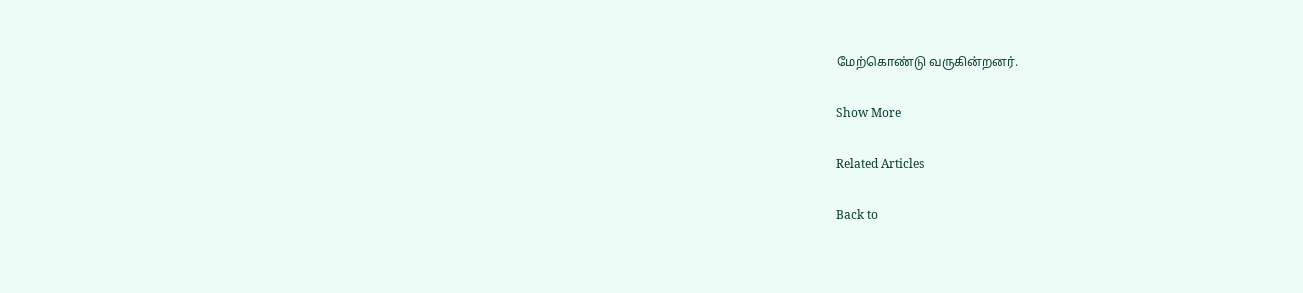மேற்கொண்டு வருகின்றனர்.

Show More

Related Articles

Back to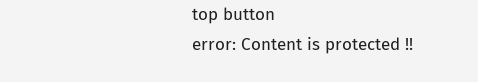top button
error: Content is protected !!